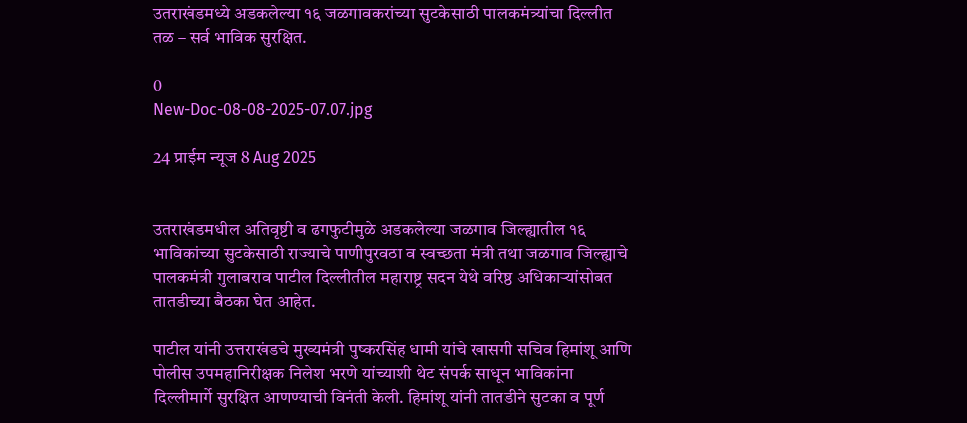उतराखंडमध्ये अडकलेल्या १६ जळगावकरांच्या सुटकेसाठी पालकमंत्र्यांचा दिल्लीत तळ – सर्व भाविक सुरक्षित.

0
New-Doc-08-08-2025-07.07.jpg

24 प्राईम न्यूज 8 Aug 2025


उतराखंडमधील अतिवृष्टी व ढगफुटीमुळे अडकलेल्या जळगाव जिल्ह्यातील १६ भाविकांच्या सुटकेसाठी राज्याचे पाणीपुरवठा व स्वच्छता मंत्री तथा जळगाव जिल्ह्याचे पालकमंत्री गुलाबराव पाटील दिल्लीतील महाराष्ट्र सदन येथे वरिष्ठ अधिकाऱ्यांसोबत तातडीच्या बैठका घेत आहेत.

पाटील यांनी उत्तराखंडचे मुख्यमंत्री पुष्करसिंह धामी यांचे खासगी सचिव हिमांशू आणि पोलीस उपमहानिरीक्षक निलेश भरणे यांच्याशी थेट संपर्क साधून भाविकांना दिल्लीमार्गे सुरक्षित आणण्याची विनंती केली. हिमांशू यांनी तातडीने सुटका व पूर्ण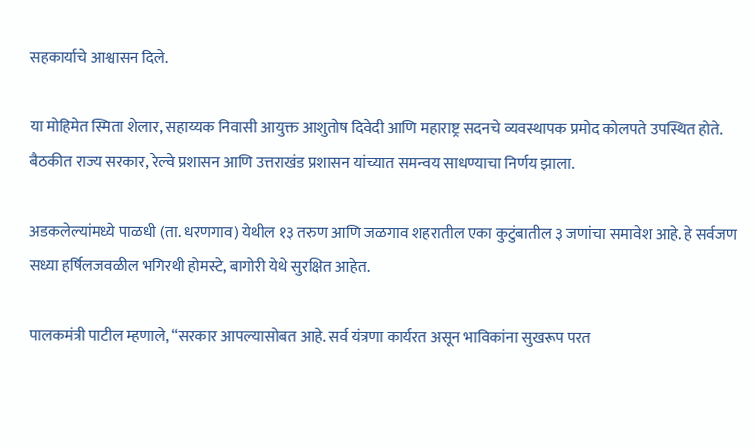सहकार्याचे आश्वासन दिले.

या मोहिमेत स्मिता शेलार, सहाय्यक निवासी आयुक्त आशुतोष दिवेदी आणि महाराष्ट्र सदनचे व्यवस्थापक प्रमोद कोलपते उपस्थित होते. बैठकीत राज्य सरकार, रेल्वे प्रशासन आणि उत्तराखंड प्रशासन यांच्यात समन्वय साधण्याचा निर्णय झाला.

अडकलेल्यांमध्ये पाळधी (ता. धरणगाव) येथील १३ तरुण आणि जळगाव शहरातील एका कुटुंबातील ३ जणांचा समावेश आहे. हे सर्वजण सध्या हर्षिलजवळील भगिरथी होमस्टे, बागोरी येथे सुरक्षित आहेत.

पालकमंत्री पाटील म्हणाले, “सरकार आपल्यासोबत आहे. सर्व यंत्रणा कार्यरत असून भाविकांना सुखरूप परत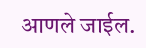आणले जाईल.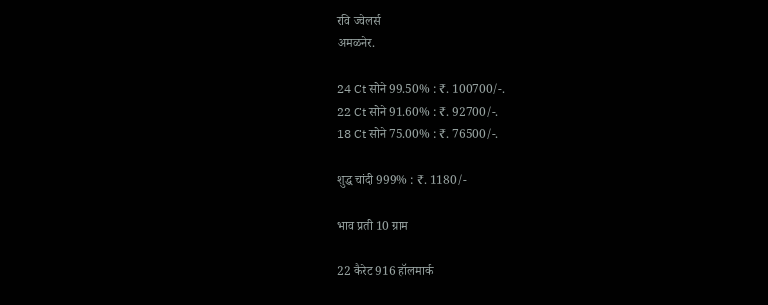रवि ज्वेलर्स
अमळनेर.

24 Ct सोने 99.50% : ₹. 100700/-.
22 Ct सोने 91.60% : ₹. 92700/-.
18 Ct सोने 75.00% : ₹. 76500/-.

शुद्ध चांदी 999% : ₹. 1180/-

भाव प्रती 10 ग्राम

22 कैरेट 916 हॉलमार्क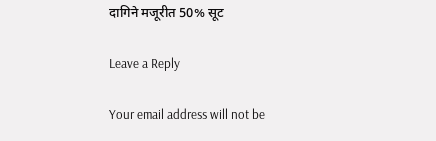दागिने मजूरीत 50% सूट

Leave a Reply

Your email address will not be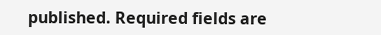published. Required fields are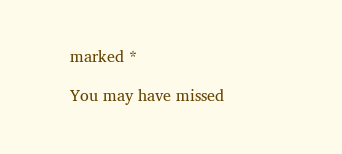marked *

You may have missed